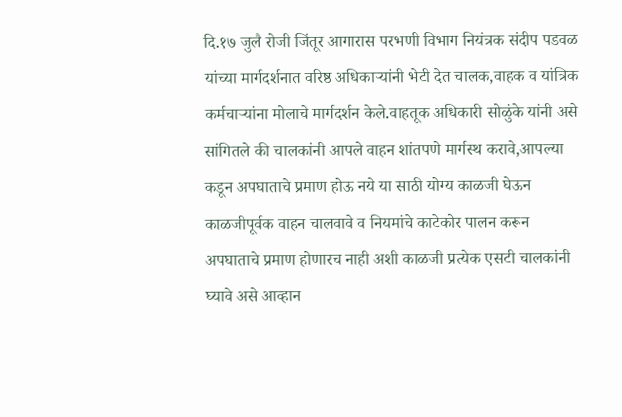दि.१७ जुलै रोजी जिंतूर आगारास परभणी विभाग नियंत्रक संदीप पडवळ यांच्या मार्गदर्शनात वरिष्ठ अधिकाऱ्यांनी भेटी देत चालक,वाहक व यांत्रिक कर्मचाऱ्यांना मोलाचे मार्गदर्शन केले.वाहतूक अधिकारी सोळुंके यांनी असे सांगितले की चालकांनी आपले वाहन शांतपणे मार्गस्थ करावे,आपल्या कडून अपघाताचे प्रमाण होऊ नये या साठी योग्य काळजी घेऊन काळजीपूर्वक वाहन चालवावे व नियमांचे काटेकोर पालन करून अपघाताचे प्रमाण होणारच नाही अशी काळजी प्रत्येक एसटी चालकांनी घ्यावे असे आव्हान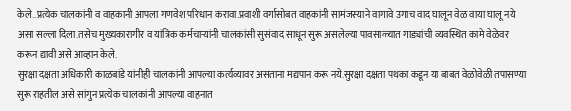केले..प्रत्येक चालकांनी व वाहकानी आपला गणवेश परिधान करावा.प्रवाशी वर्गासोबत वाहकांनी सामंजस्याने वागावे उगाच वाद घालून वेळ वाया घालू नये असा सल्ला दिला.तसेच मुख्यकारागीर व यांत्रिक कर्मचाऱ्यांनी चालकांसी सुसंवाद साधून सुरू असलेल्या पावसाळ्यात गाड्यांची व्यवस्थित कामे वेळेवर करून द्यावी असे आव्हान केले.
सुरक्षा दक्षता अधिकारी काळबांडे यांनीही चालकांनी आपल्या कर्त्यव्यावर असताना मद्यपान करू नये.सुरक्षा दक्षता पथका कडून या बाबत वेळोवेळी तपासण्या सुरू राहतील असे सांगुन प्रत्येक चालकांनी आपल्या वाहनात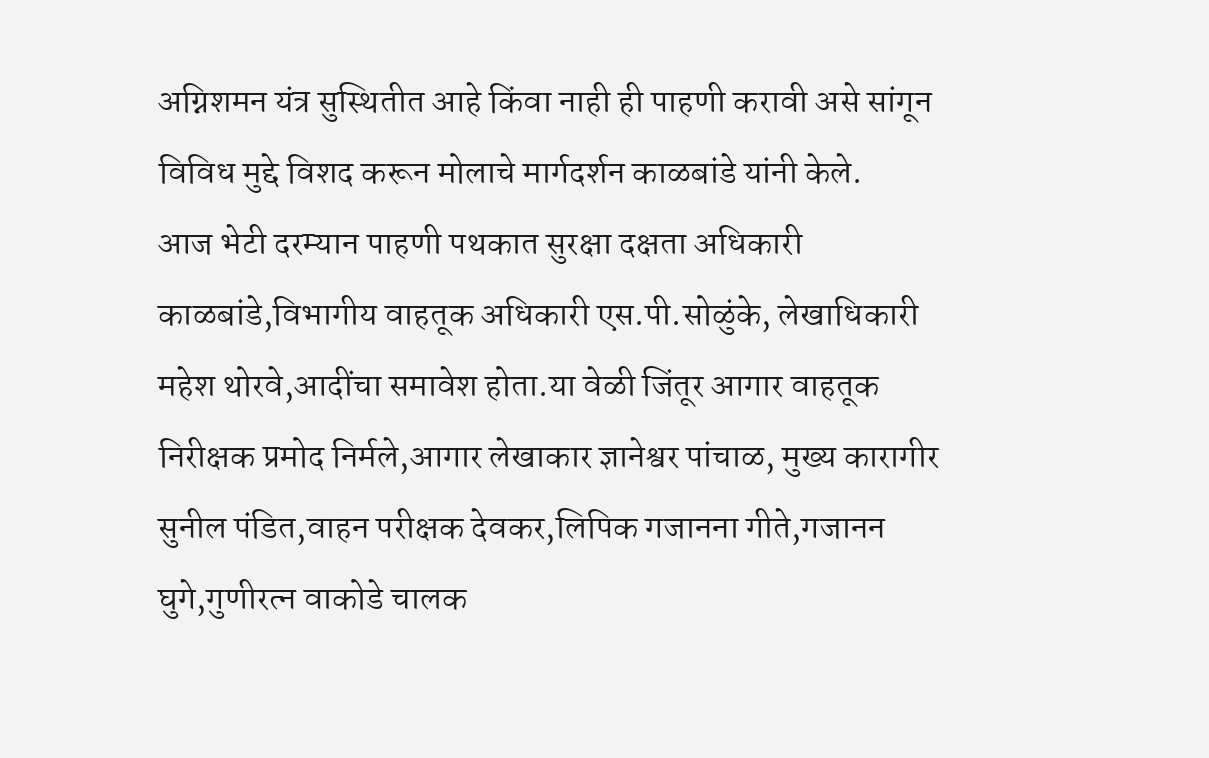अग्निशमन यंत्र सुस्थितीत आहे किंवा नाही ही पाहणी करावी असे सांगून विविध मुद्दे विशद करून मोलाचे मार्गदर्शन काळबांडे यांनी केले.
आज भेटी दरम्यान पाहणी पथकात सुरक्षा दक्षता अधिकारी काळबांडे,विभागीय वाहतूक अधिकारी एस.पी.सोळुंके, लेखाधिकारी महेश थोरवे,आदींचा समावेश होता.या वेळी जिंतूर आगार वाहतूक निरीक्षक प्रमोद निर्मले,आगार लेखाकार ज्ञानेश्वर पांचाळ, मुख्य कारागीर सुनील पंडित,वाहन परीक्षक देवकर,लिपिक गजानना गीते,गजानन घुगे,गुणीरत्न वाकोडे चालक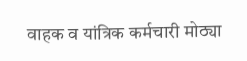वाहक व यांत्रिक कर्मचारी मोठ्या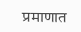प्रमाणात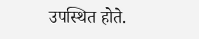उपस्थित होते.